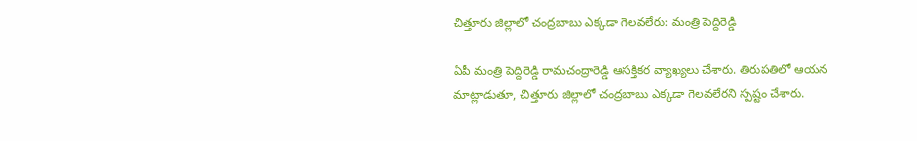చిత్తూరు జిల్లాలో చంద్రబాబు ఎక్కడా గెలవలేరు: మంత్రి పెద్దిరెడ్డి

ఏపీ మంత్రి పెద్దిరెడ్డి రామచంద్రారెడ్డి ఆసక్తికర వ్యాఖ్యలు చేశారు. తిరుపతిలో ఆయన మాట్లాడుతూ, చిత్తూరు జిల్లాలో చంద్రబాబు ఎక్కడా గెలవలేరని స్పష్టం చేశారు.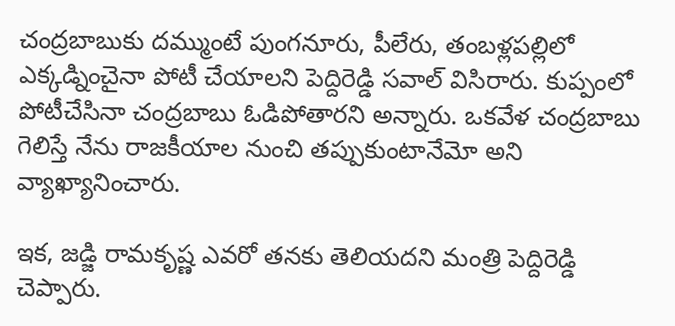చంద్రబాబుకు దమ్ముంటే పుంగనూరు, పీలేరు, తంబళ్లపల్లిలో ఎక్కడ్నించైనా పోటీ చేయాలని పెద్దిరెడ్డి సవాల్ విసిరారు. కుప్పంలో పోటీచేసినా చంద్రబాబు ఓడిపోతారని అన్నారు. ఒకవేళ చంద్రబాబు గెలిస్తే నేను రాజకీయాల నుంచి తప్పుకుంటానేమో అని వ్యాఖ్యానించారు.

ఇక, జడ్జి రామకృష్ణ ఎవరో తనకు తెలియదని మంత్రి పెద్దిరెడ్డి చెప్పారు.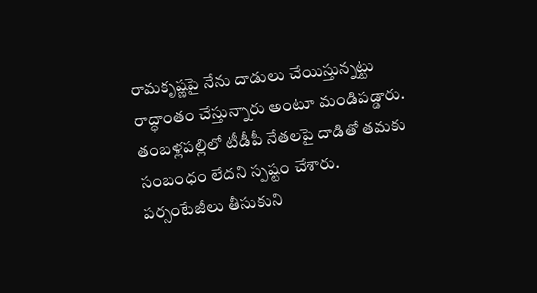రామకృష్ణపై నేను దాడులు చేయిస్తున్నట్టు రాద్ధాంతం చేస్తున్నారు అంటూ మండిపడ్డారు. తంబళ్లపల్లిలో టీడీపీ నేతలపై దాడితో తమకు సంబంధం లేదని స్పష్టం చేశారు. పర్సంటేజీలు తీసుకుని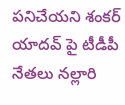పనిచేయని శంకర్ యాదవ్ పై టీడీపీ నేతలు నల్లారి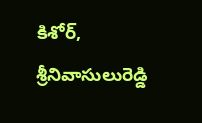కిశోర్, శ్రీనివాసులురెడ్డి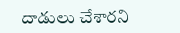దాడులు చేశారని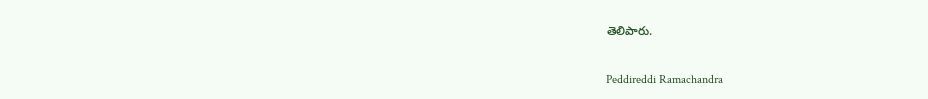తెలిపారు.

Peddireddi Ramachandra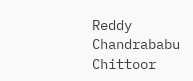Reddy
Chandrababu
Chittoor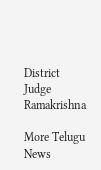District
Judge Ramakrishna

More Telugu News